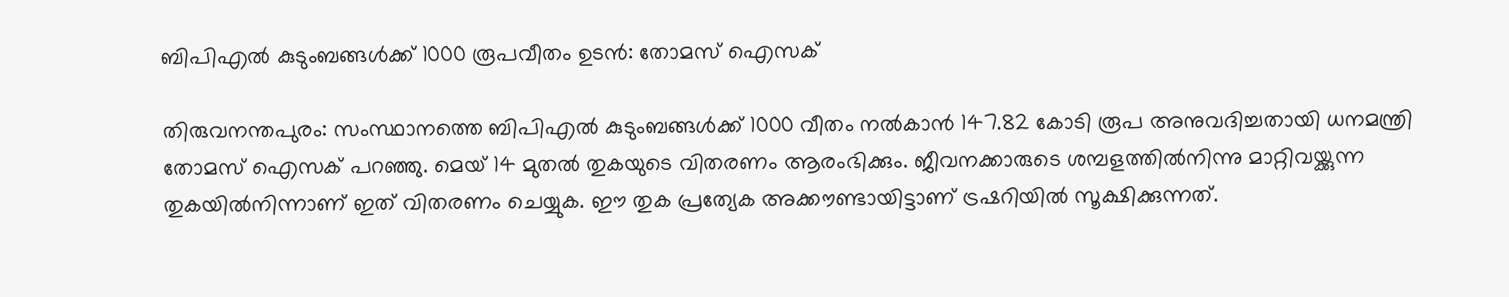ബിപിഎല്‍ കുടുംബങ്ങള്‍ക്ക് 1000 രൂപവീതം ഉടന്‍: തോമസ് ഐസക്

തിരുവനന്തപുരം: സംസ്ഥാനത്തെ ബിപിഎല്‍ കുടുംബങ്ങള്‍ക്ക് 1000 വീതം നല്‍കാന്‍ 147.82 കോടി രൂപ അനുവദിച്ചതായി ധനമന്ത്രി തോമസ് ഐസക് പറഞ്ഞു. മെയ് 14 മുതല്‍ തുകയുടെ വിതരണം ആരംഭിക്കും. ജീവനക്കാരുടെ ശമ്പളത്തില്‍നിന്നു മാറ്റിവയ്ക്കുന്ന തുകയില്‍നിന്നാണ് ഇത് വിതരണം ചെയ്യുക. ഈ തുക പ്രത്യേക അക്കൗണ്ടായിട്ടാണ് ട്രഷറിയില്‍ സൂക്ഷിക്കുന്നത്.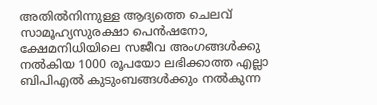അതില്‍നിന്നുള്ള ആദ്യത്തെ ചെലവ് സാമൂഹ്യസുരക്ഷാ പെന്‍ഷനോ, ക്ഷേമനിധിയിലെ സജീവ അംഗങ്ങള്‍ക്കു നല്‍കിയ 1000 രൂപയോ ലഭിക്കാത്ത എല്ലാ ബിപിഎല്‍ കുടുംബങ്ങള്‍ക്കും നല്‍കുന്ന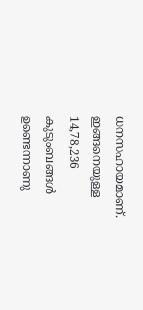ധനസഹായമാണ്. ഇങ്ങനെയുള്ള 14,78,236 കുടുംബങ്ങള്‍ ഉണ്ടെന്നാണു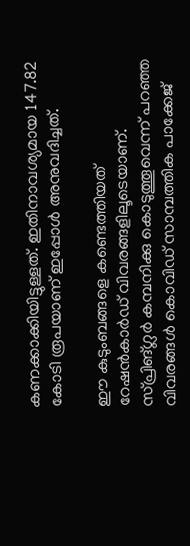കണക്കാക്കിയിട്ടുള്ളത്. ഇതിനാവശ്യമായ 147.82 കോടി രൂപയാണ് ഇപ്പോള്‍ അനുവദിച്ചത്.

ഈ കുടുംബങ്ങളെ കണ്ടെത്തിയത് റേഷന്‍കാര്‍ഡ് വിവരങ്ങളിലൂടെയാണ്. സ്പ്രിങ്ഗ്ലര്‍ കമ്പനിക്കു കൊടുത്തൂവെന്ന് പറഞ്ഞ വിവരങ്ങള്‍ കൊവിഡ് സാമ്പത്തിക പാക്കേജ്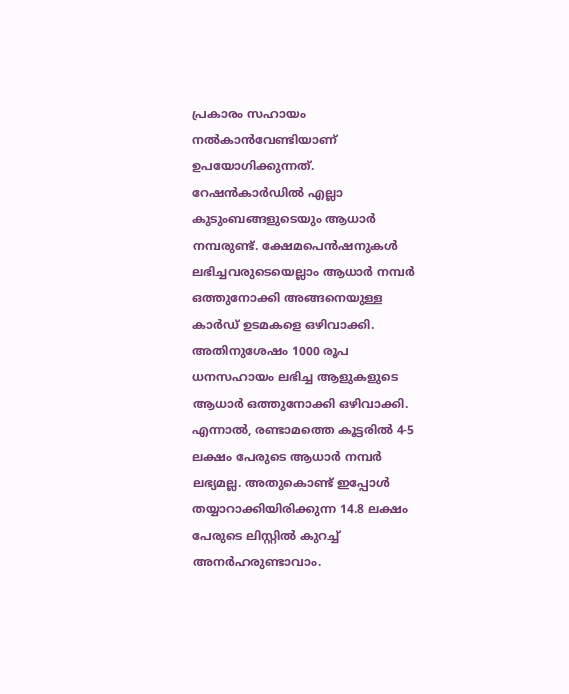പ്രകാരം സഹായം നല്‍കാന്‍വേണ്ടിയാണ് ഉപയോഗിക്കുന്നത്. റേഷന്‍കാര്‍ഡില്‍ എല്ലാ കുടുംബങ്ങളുടെയും ആധാര്‍ നമ്പരുണ്ട്. ക്ഷേമപെന്‍ഷനുകള്‍ ലഭിച്ചവരുടെയെല്ലാം ആധാര്‍ നമ്പര്‍ ഒത്തുനോക്കി അങ്ങനെയുള്ള കാര്‍ഡ് ഉടമകളെ ഒഴിവാക്കി. അതിനുശേഷം 1000 രൂപ ധനസഹായം ലഭിച്ച ആളുകളുടെ ആധാര്‍ ഒത്തുനോക്കി ഒഴിവാക്കി. എന്നാല്‍, രണ്ടാമത്തെ കൂട്ടരില്‍ 4-5 ലക്ഷം പേരുടെ ആധാര്‍ നമ്പര്‍ ലഭ്യമല്ല. അതുകൊണ്ട് ഇപ്പോള്‍ തയ്യാറാക്കിയിരിക്കുന്ന 14.8 ലക്ഷം പേരുടെ ലിസ്റ്റില്‍ കുറച്ച് അനര്‍ഹരുണ്ടാവാം.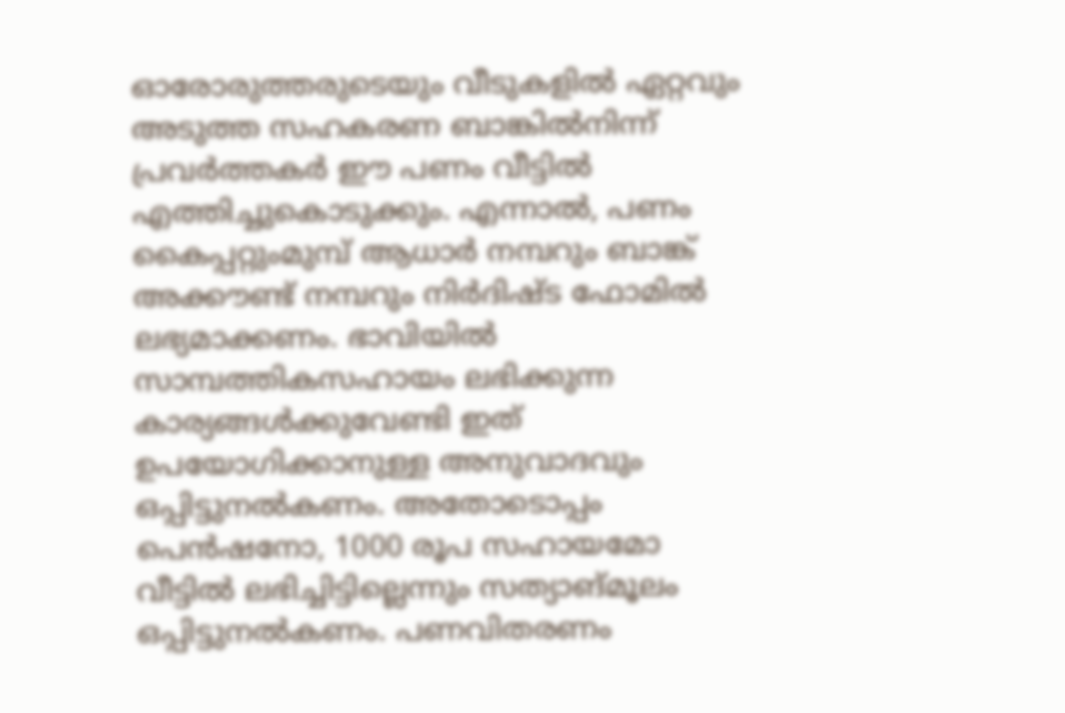ഓരോരുത്തരുടെയും വീടുകളില്‍ ഏറ്റവും അടുത്ത സഹകരണ ബാങ്കില്‍നിന്ന് പ്രവര്‍ത്തകര്‍ ഈ പണം വീട്ടില്‍ എത്തിച്ചുകൊടുക്കും. എന്നാല്‍, പണം കൈപ്പറ്റുംമുമ്പ് ആധാര്‍ നമ്പറും ബാങ്ക് അക്കൗണ്ട് നമ്പറും നിര്‍ദിഷ്ട ഫോമില്‍ ലഭ്യമാക്കണം. ഭാവിയില്‍ സാമ്പത്തികസഹായം ലഭിക്കുന്ന കാര്യങ്ങള്‍ക്കുവേണ്ടി ഇത് ഉപയോഗിക്കാനുള്ള അനുവാദവും ഒപ്പിട്ടുനല്‍കണം. അതോടൊപ്പം പെന്‍ഷനോ, 1000 രൂപ സഹായമോ വീട്ടില്‍ ലഭിച്ചിട്ടില്ലെന്നും സത്യാങ്മൂലം ഒപ്പിട്ടുനല്‍കണം. പണവിതരണം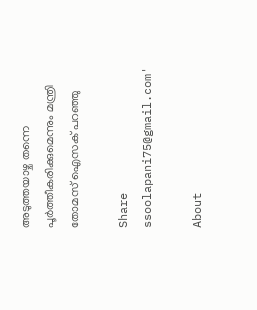അടുത്തയാഴ്ച തന്നെ പൂര്‍ത്തീകരിക്കുമെന്നും മന്ത്രി തോമസ് ഐസക് പറഞ്ഞു

Share
ssoolapani75@gmail.com'

About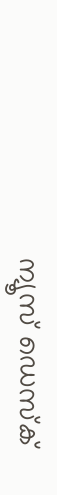ന്യൂസ് ഡെസ്ക്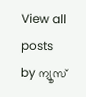View all posts by ന്യൂസ്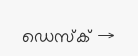ഡെസ്ക് →